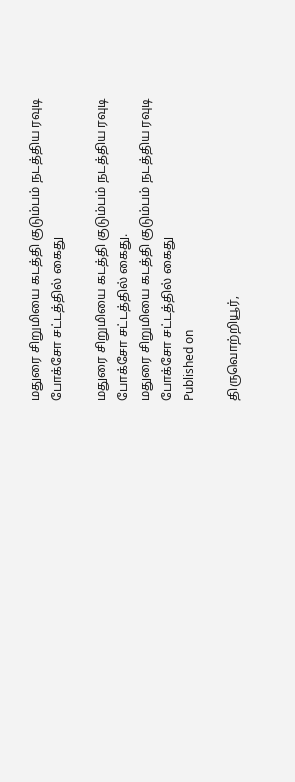மதுரை சிறுமியை கடத்தி குடும்பம் நடத்திய ரவுடி போக்சோ சட்டத்தில் கைது

மதுரை சிறுமியை கடத்தி குடும்பம் நடத்திய ரவுடி போக்சோ சட்டத்தில் கைது.
மதுரை சிறுமியை கடத்தி குடும்பம் நடத்திய ரவுடி போக்சோ சட்டத்தில் கைது
Published on

திருவொற்றியூர்,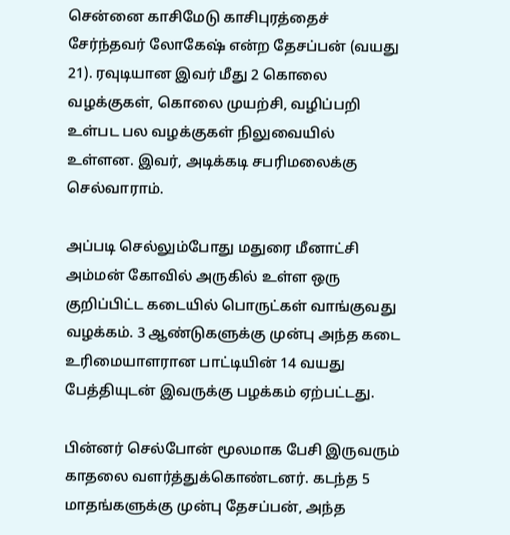சென்னை காசிமேடு காசிபுரத்தைச் சேர்ந்தவர் லோகேஷ் என்ற தேசப்பன் (வயது 21). ரவுடியான இவர் மீது 2 கொலை வழக்குகள், கொலை முயற்சி, வழிப்பறி உள்பட பல வழக்குகள் நிலுவையில் உள்ளன. இவர், அடிக்கடி சபரிமலைக்கு செல்வாராம்.

அப்படி செல்லும்போது மதுரை மீனாட்சி அம்மன் கோவில் அருகில் உள்ள ஒரு குறிப்பிட்ட கடையில் பொருட்கள் வாங்குவது வழக்கம். 3 ஆண்டுகளுக்கு முன்பு அந்த கடை உரிமையாளரான பாட்டியின் 14 வயது பேத்தியுடன் இவருக்கு பழக்கம் ஏற்பட்டது.

பின்னர் செல்போன் மூலமாக பேசி இருவரும் காதலை வளர்த்துக்கொண்டனர். கடந்த 5 மாதங்களுக்கு முன்பு தேசப்பன், அந்த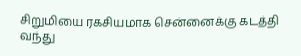சிறுமியை ரகசியமாக சென்னைக்கு கடத்தி வந்து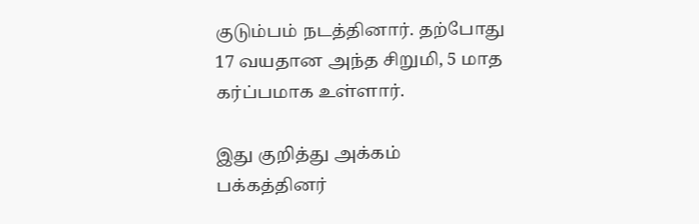குடும்பம் நடத்தினார். தற்போது 17 வயதான அந்த சிறுமி, 5 மாத கர்ப்பமாக உள்ளார்.

இது குறித்து அக்கம் பக்கத்தினர்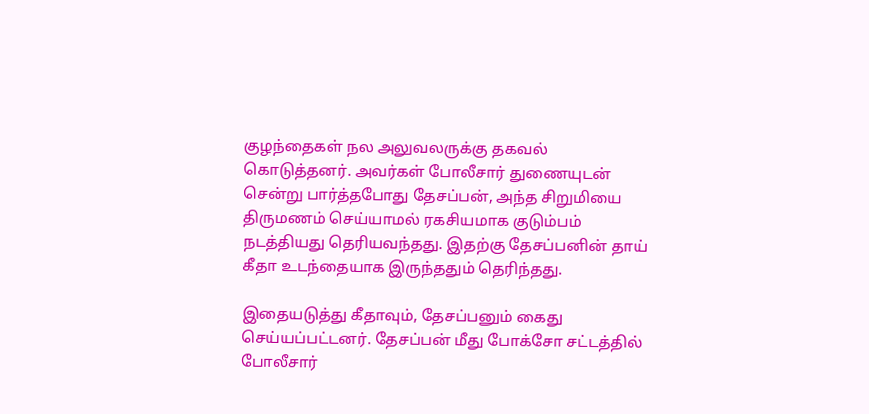குழந்தைகள் நல அலுவலருக்கு தகவல் கொடுத்தனர். அவர்கள் போலீசார் துணையுடன் சென்று பார்த்தபோது தேசப்பன், அந்த சிறுமியை திருமணம் செய்யாமல் ரகசியமாக குடும்பம் நடத்தியது தெரியவந்தது. இதற்கு தேசப்பனின் தாய் கீதா உடந்தையாக இருந்ததும் தெரிந்தது.

இதையடுத்து கீதாவும், தேசப்பனும் கைது செய்யப்பட்டனர். தேசப்பன் மீது போக்சோ சட்டத்தில் போலீசார்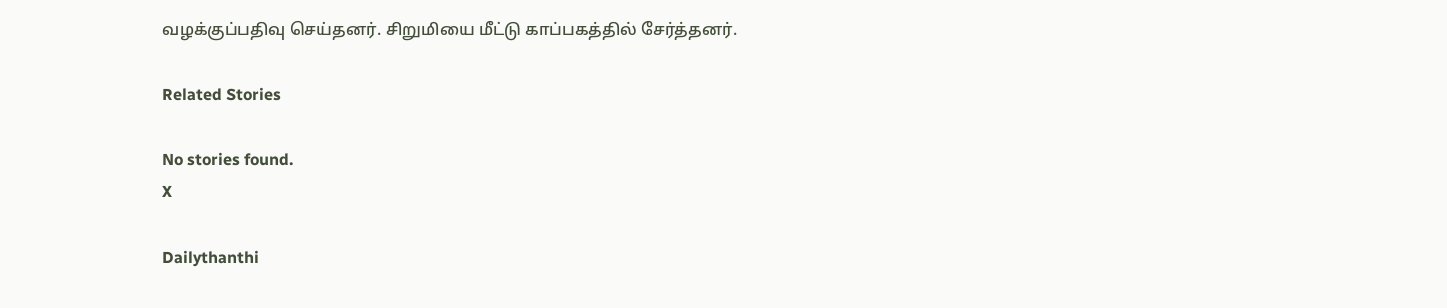வழக்குப்பதிவு செய்தனர். சிறுமியை மீட்டு காப்பகத்தில் சேர்த்தனர்.

Related Stories

No stories found.
X

Dailythanthi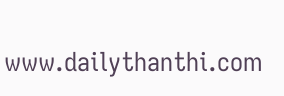www.dailythanthi.com